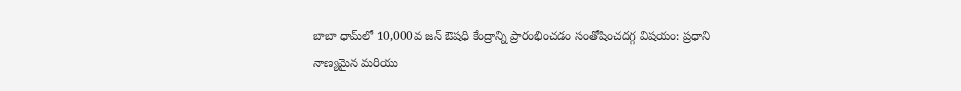బాబా ధామ్‌లో 10,000వ జన్ ఔషధి కేంద్రాన్ని ప్రారంభించడం సంతోషించదగ్గ విషయం: ప్రధాని
నాణ్యమైన మరియు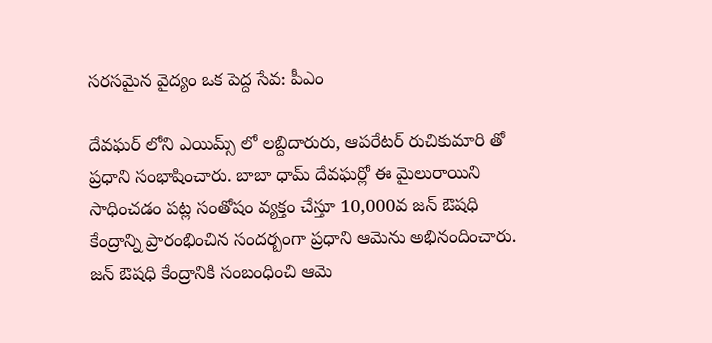సరసమైన వైద్యం ఒక పెద్ద సేవ: పీఎం

దేవఘర్ లోని ఎయిమ్స్ లో లబ్దిదారురు, ఆపరేటర్ రుచికుమారి తో ప్రధాని సంభాషించారు. బాబా ధామ్ దేవఘర్లో ఈ మైలురాయిని సాధించడం పట్ల సంతోషం వ్యక్తం చేస్తూ 10,000వ జన్ ఔషధి కేంద్రాన్ని ప్రారంభించిన సందర్బంగా ప్రధాని ఆమెను అభినందించారు. జన్ ఔషధి కేంద్రానికి సంబంధించి ఆమె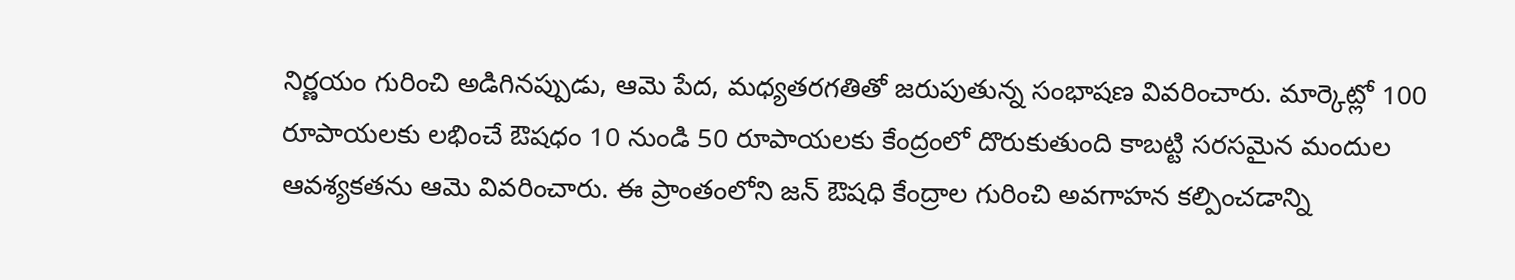నిర్ణయం గురించి అడిగినప్పుడు, ఆమె పేద, మధ్యతరగతితో జరుపుతున్న సంభాషణ వివరించారు. మార్కెట్లో 100 రూపాయలకు లభించే ఔషధం 10 నుండి 50 రూపాయలకు కేంద్రంలో దొరుకుతుంది కాబట్టి సరసమైన మందుల ఆవశ్యకతను ఆమె వివరించారు. ఈ ప్రాంతంలోని జన్ ఔషధి కేంద్రాల గురించి అవగాహన కల్పించడాన్ని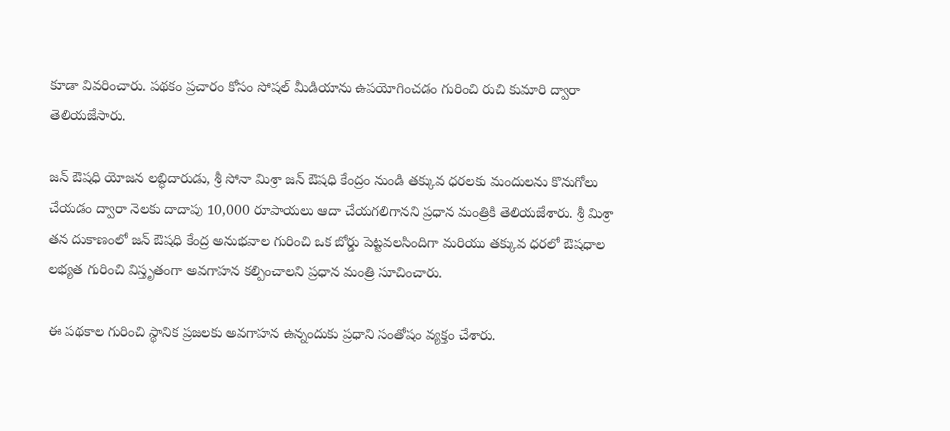కూడా వివరించారు. పథకం ప్రచారం కోసం సోషల్ మీడియాను ఉపయోగించడం గురించి రుచి కుమారి ద్వారా తెలియజేసారు.

జన్ ఔషధి యోజన లబ్ధిదారుడు, శ్రీ సోనా మిశ్రా జన్ ఔషధి కేంద్రం నుండి తక్కువ ధరలకు మందులను కొనుగోలు చేయడం ద్వారా నెలకు దాదాపు 10,000 రూపాయలు ఆదా చేయగలిగానని ప్రధాన మంత్రికి తెలియజేశారు. శ్రీ మిశ్రా తన దుకాణంలో జన్ ఔషధి కేంద్ర అనుభవాల గురించి ఒక బోర్డు పెట్టవలసిందిగా మరియు తక్కువ ధరలో ఔషధాల లభ్యత గురించి విస్తృతంగా అవగాహన కల్పించాలని ప్రధాన మంత్రి సూచించారు.

ఈ పథకాల గురించి స్థానిక ప్రజలకు అవగాహన ఉన్నందుకు ప్రధాని సంతోషం వ్యక్తం చేశారు.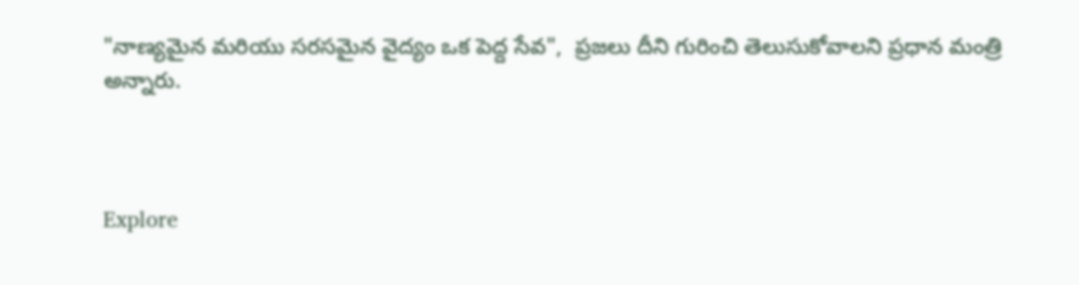"నాణ్యమైన మరియు సరసమైన వైద్యం ఒక పెద్ద సేవ",  ప్రజలు దీని గురించి తెలుసుకోవాలని ప్రధాన మంత్రి అన్నారు.



Explore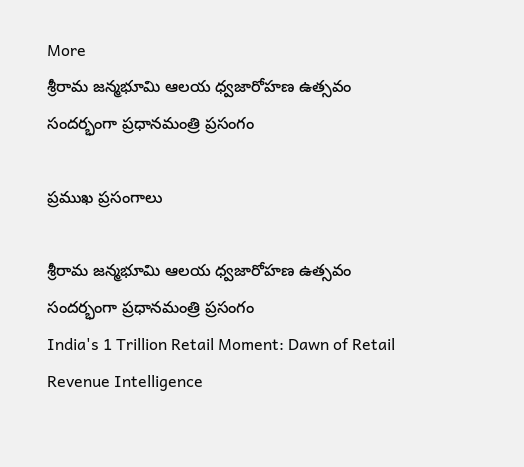More
శ్రీరామ జన్మభూమి ఆలయ ధ్వజారోహణ ఉత్సవం సందర్భంగా ప్రధానమంత్రి ప్రసంగం

ప్రముఖ ప్రసంగాలు

శ్రీరామ జన్మభూమి ఆలయ ధ్వజారోహణ ఉత్సవం సందర్భంగా ప్రధానమంత్రి ప్రసంగం
India's 1 Trillion Retail Moment: Dawn of Retail Revenue Intelligence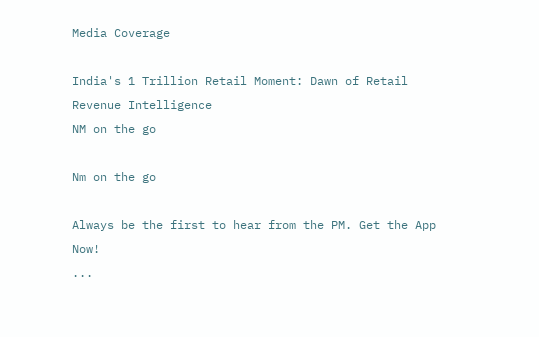Media Coverage

India's 1 Trillion Retail Moment: Dawn of Retail Revenue Intelligence
NM on the go

Nm on the go

Always be the first to hear from the PM. Get the App Now!
...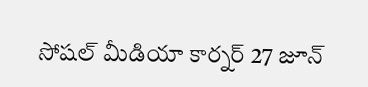సోషల్ మీడియా కార్నర్ 27 జూన్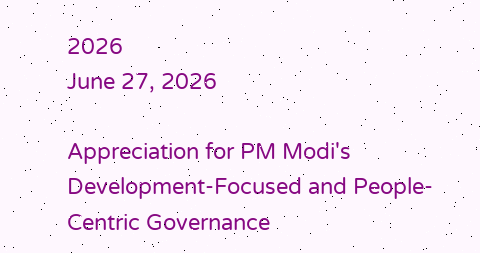2026
June 27, 2026

Appreciation for PM Modi's Development-Focused and People-Centric Governance